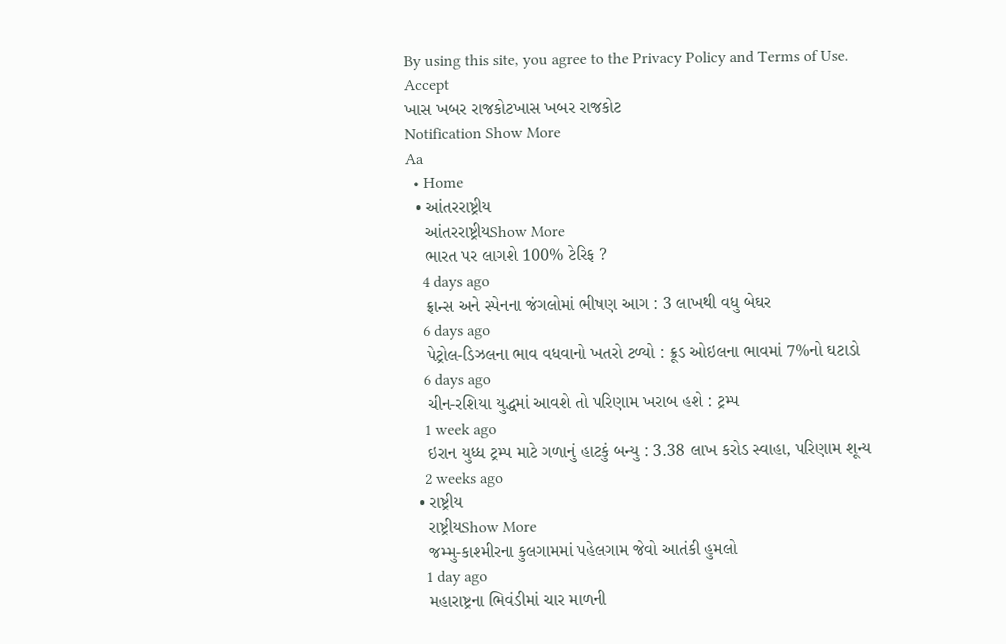By using this site, you agree to the Privacy Policy and Terms of Use.
Accept
ખાસ ખબર રાજકોટખાસ ખબર રાજકોટ
Notification Show More
Aa
  • Home
  • આંતરરાષ્ટ્રીય
    આંતરરાષ્ટ્રીયShow More
    ભારત પર લાગશે 100% ટેરિફ ?
    4 days ago
    ફ્રાન્સ અને સ્પેનના જંગલોમાં ભીષણ આગ : 3 લાખથી વધુ બેઘર
    6 days ago
    પેટ્રોલ-ડિઝલના ભાવ વધવાનો ખતરો ટળ્યો : ક્રૂડ ઓઇલના ભાવમાં 7%નો ઘટાડો
    6 days ago
    ચીન-રશિયા યુદ્ધમાં આવશે તો પરિણામ ખરાબ હશે : ટ્રમ્પ
    1 week ago
    ઇરાન યુધ્ધ ટ્રમ્પ માટે ગળાનું હાટકું બન્યુ : 3.38 લાખ કરોડ સ્વાહા, પરિણામ શૂન્ય
    2 weeks ago
  • રાષ્ટ્રીય
    રાષ્ટ્રીયShow More
    જમ્મુ-કાશ્મીરના કુલગામમાં પહેલગામ જેવો આતંકી હુમલો
    1 day ago
    મહારાષ્ટ્રના ભિવંડીમાં ચાર માળની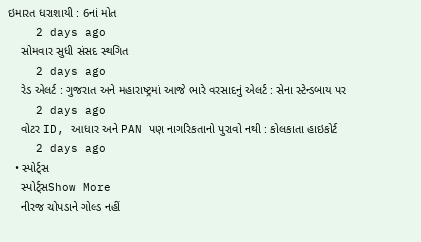ઇમારત ધરાશાયી : 6નાં મોત
    2 days ago
    સોમવાર સુધી સંસદ સ્થગિત
    2 days ago
    રેડ એલર્ટ : ગુજરાત અને મહારાષ્ટ્રમાં આજે ભારે વરસાદનું એલર્ટ : સેના સ્ટેન્ડબાય પર
    2 days ago
    વોટર ID, આધાર અને PAN પણ નાગરિકતાનો પુરાવો નથી : કોલકાતા હાઇકોર્ટ
    2 days ago
  • સ્પોર્ટ્સ
    સ્પોર્ટ્સShow More
    નીરજ ચોપડાને ગોલ્ડ નહીં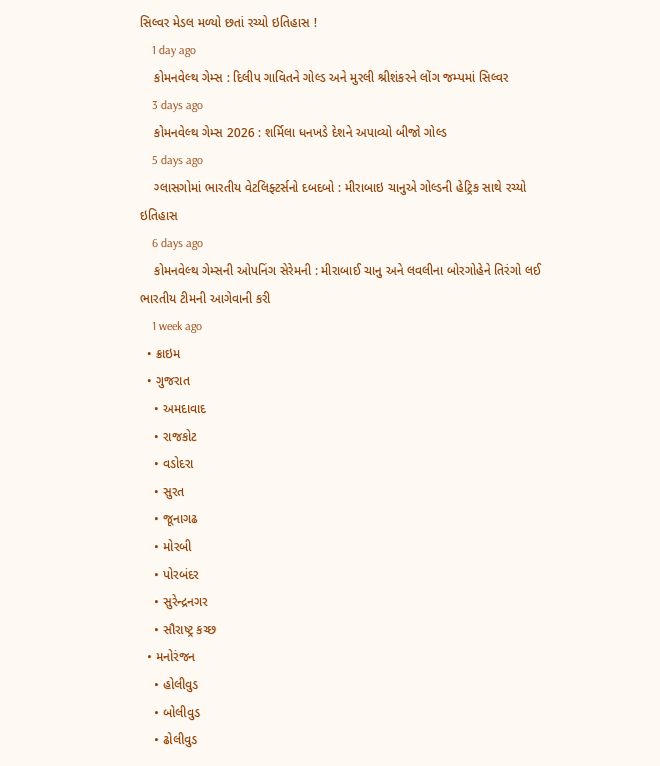સિલ્વર મેડલ મળ્યો છતાં રચ્યો ઇતિહાસ !
    1 day ago
    કોમનવેલ્થ ગેમ્સ : દિલીપ ગાવિતને ગોલ્ડ અને મુરલી શ્રીશંકરને લોંગ જમ્પમાં સિલ્વર
    3 days ago
    કોમનવેલ્થ ગેમ્સ 2026 : શર્મિલા ધનખડે દેશને અપાવ્યો બીજો ગોલ્ડ
    5 days ago
    ગ્લાસગોમાં ભારતીય વેટલિફ્ટર્સનો દબદબો : મીરાબાઇ ચાનુએ ગોલ્ડની હેટ્રિક સાથે રચ્યો ઇતિહાસ
    6 days ago
    કોમનવેલ્થ ગેમ્સની ઓપનિંગ સેરેમની : મીરાબાઈ ચાનુ અને લવલીના બોરગોહેને તિરંગો લઈ ભારતીય ટીમની આગેવાની કરી
    1 week ago
  • ક્રાઇમ
  • ગુજરાત
    • અમદાવાદ
    • રાજકોટ
    • વડોદરા
    • સુરત
    • જૂનાગઢ
    • મોરબી
    • પોરબંદર
    • સુરેન્દ્રનગર
    • સૌરાષ્ટ્ર કચ્છ
  • મનોરંજન
    • હોલીવુડ
    • બોલીવુડ
    • ઢોલીવુડ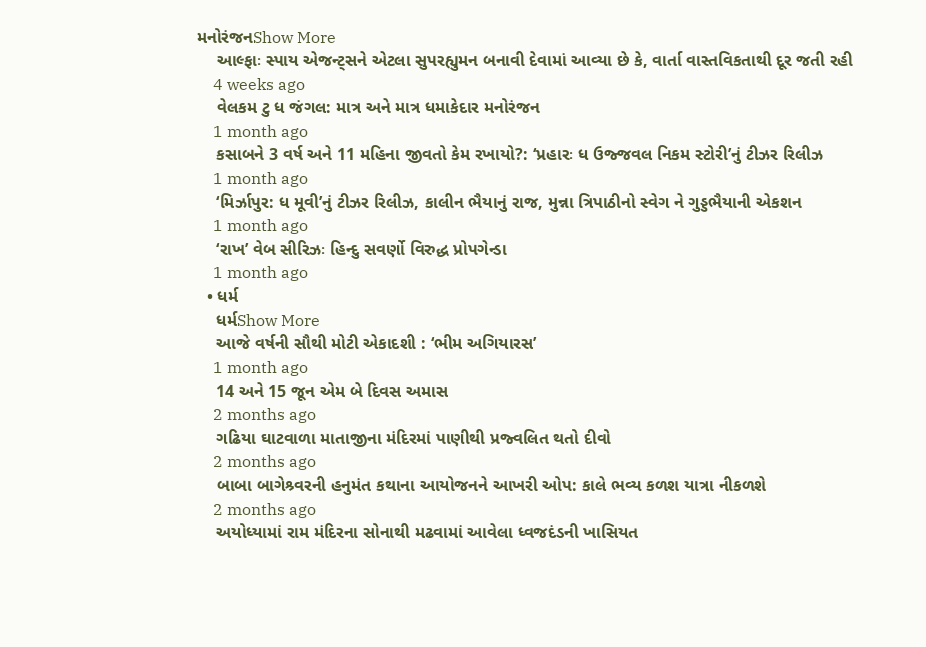મનોરંજનShow More
    આલ્ફાઃ સ્પાય એજન્ટ્સને એટલા સુપરહ્યુમન બનાવી દેવામાં આવ્યા છે કે, વાર્તા વાસ્તવિકતાથી દૂર જતી રહી
    4 weeks ago
    વેલકમ ટુ ધ જંગલ: માત્ર અને માત્ર ધમાકેદાર મનોરંજન
    1 month ago
    કસાબને 3 વર્ષ અને 11 મહિના જીવતો કેમ રખાયો?: ‘પ્રહારઃ ધ ઉજ્જવલ નિકમ સ્ટોરી’નું ટીઝર રિલીઝ
    1 month ago
    ‘મિર્ઝાપુર: ધ મૂવી’નું ટીઝર રિલીઝ, કાલીન ભૈયાનું રાજ, મુન્ના ત્રિપાઠીનો સ્વેગ ને ગુડ્ડભૈયાની એકશન
    1 month ago
    ‘રાખ’ વેબ સીરિઝઃ હિન્દુ સવર્ણો વિરુદ્ધ પ્રોપગેન્ડા
    1 month ago
  • ધર્મ
    ધર્મShow More
    આજે વર્ષની સૌથી મોટી એકાદશી : ‘ભીમ અગિયારસ’
    1 month ago
    14 અને 15 જૂન એમ બે દિવસ અમાસ
    2 months ago
    ગઢિયા ઘાટવાળા માતાજીના મંદિરમાં પાણીથી પ્રજ્વલિત થતો દીવો
    2 months ago
    બાબા બાગેશ્ર્વરની હનુમંત કથાના આયોજનને આખરી ઓપ: કાલે ભવ્ય કળશ યાત્રા નીકળશે
    2 months ago
    અયોધ્યામાં રામ મંદિરના સોનાથી મઢવામાં આવેલા ધ્વજદંડની ખાસિયત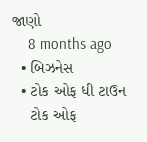જાણો
    8 months ago
  • બિઝનેસ
  • ટોક ઓફ ધી ટાઉન
    ટોક ઓફ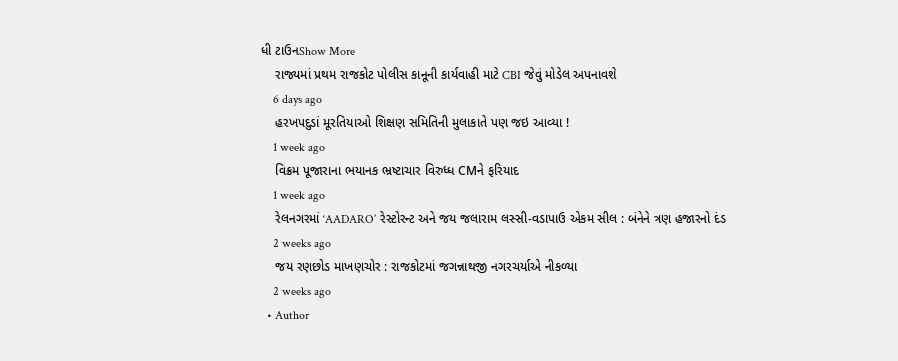ધી ટાઉનShow More
    રાજ્યમાં પ્રથમ રાજકોટ પોલીસ કાનૂની કાર્યવાહી માટે CBI જેવું મોડેલ અપનાવશે
    6 days ago
    હરખપદુડાં મૂરતિયાઓ શિક્ષણ સમિતિની મુલાકાતે પણ જઇ આવ્યા !
    1 week ago
    વિક્રમ પૂજારાના ભયાનક ભ્રષ્ટાચાર વિરુધ્ધ CMને ફરિયાદ
    1 week ago
    રેલનગરમાં ‘AADARO’ રેસ્ટોરન્ટ અને જય જલારામ લસ્સી-વડાપાઉ એકમ સીલ : બંનેને ત્રણ હજારનો દંડ
    2 weeks ago
    જય રણછોડ માખણચોર : રાજકોટમાં જગન્નાથજી નગરચર્યાએ નીકળ્યા
    2 weeks ago
  • Author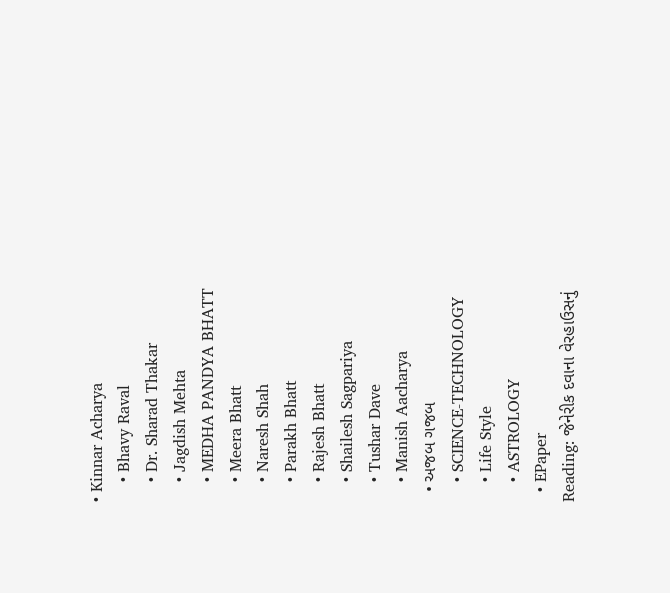• Kinnar Acharya
    • Bhavy Raval
    • Dr. Sharad Thakar
    • Jagdish Mehta
    • MEDHA PANDYA BHATT
    • Meera Bhatt
    • Naresh Shah
    • Parakh Bhatt
    • Rajesh Bhatt
    • Shailesh Sagpariya
    • Tushar Dave
    • Manish Aacharya
  • અજબ ગજબ
    • SCIENCE-TECHNOLOGY
    • Life Style
    • ASTROLOGY
  • EPaper
Reading: જેનેરીક દવાના વેરહાઉસનું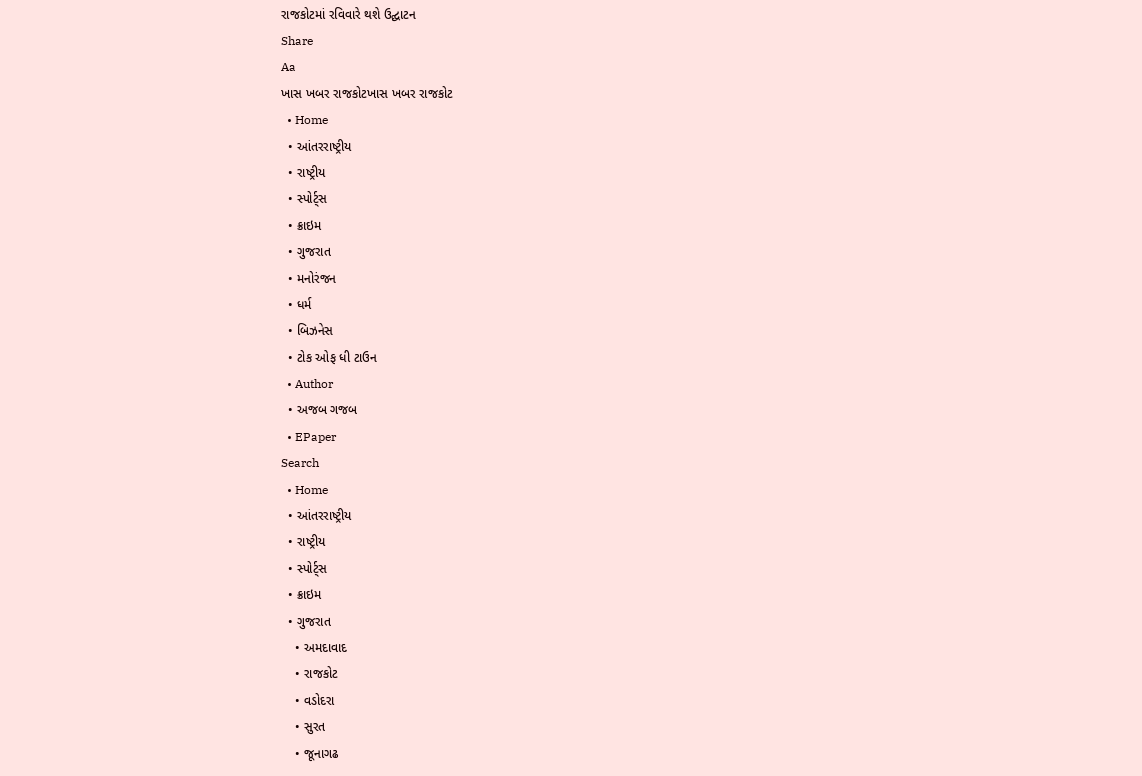રાજકોટમાં રવિવારે થશે ઉદ્ઘાટન
Share
Aa
ખાસ ખબર રાજકોટખાસ ખબર રાજકોટ
  • Home
  • આંતરરાષ્ટ્રીય
  • રાષ્ટ્રીય
  • સ્પોર્ટ્સ
  • ક્રાઇમ
  • ગુજરાત
  • મનોરંજન
  • ધર્મ
  • બિઝનેસ
  • ટોક ઓફ ધી ટાઉન
  • Author
  • અજબ ગજબ
  • EPaper
Search
  • Home
  • આંતરરાષ્ટ્રીય
  • રાષ્ટ્રીય
  • સ્પોર્ટ્સ
  • ક્રાઇમ
  • ગુજરાત
    • અમદાવાદ
    • રાજકોટ
    • વડોદરા
    • સુરત
    • જૂનાગઢ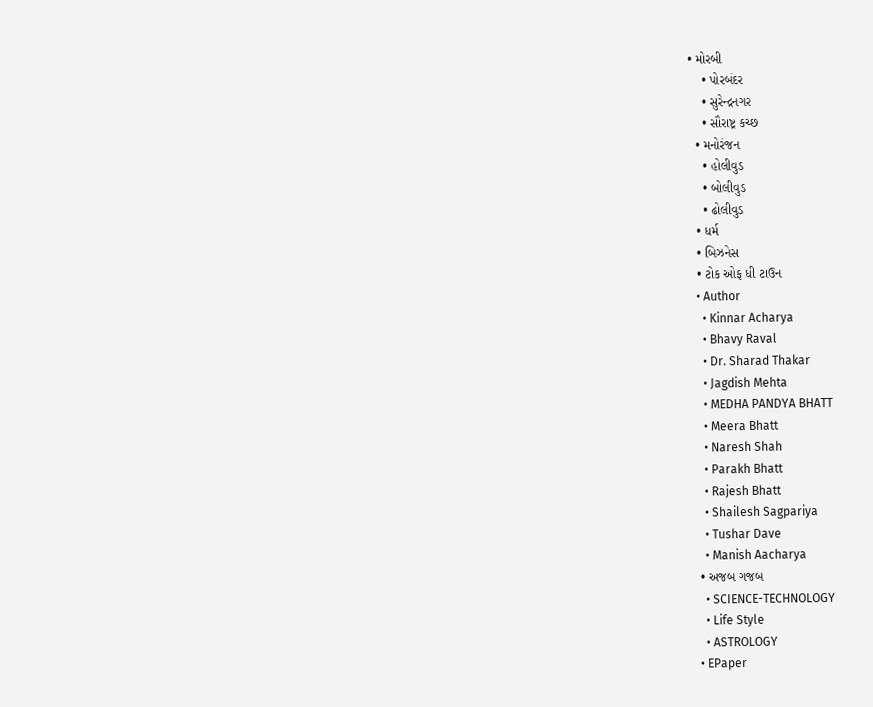• મોરબી
    • પોરબંદર
    • સુરેન્દ્રનગર
    • સૌરાષ્ટ્ર કચ્છ
  • મનોરંજન
    • હોલીવુડ
    • બોલીવુડ
    • ઢોલીવુડ
  • ધર્મ
  • બિઝનેસ
  • ટોક ઓફ ધી ટાઉન
  • Author
    • Kinnar Acharya
    • Bhavy Raval
    • Dr. Sharad Thakar
    • Jagdish Mehta
    • MEDHA PANDYA BHATT
    • Meera Bhatt
    • Naresh Shah
    • Parakh Bhatt
    • Rajesh Bhatt
    • Shailesh Sagpariya
    • Tushar Dave
    • Manish Aacharya
  • અજબ ગજબ
    • SCIENCE-TECHNOLOGY
    • Life Style
    • ASTROLOGY
  • EPaper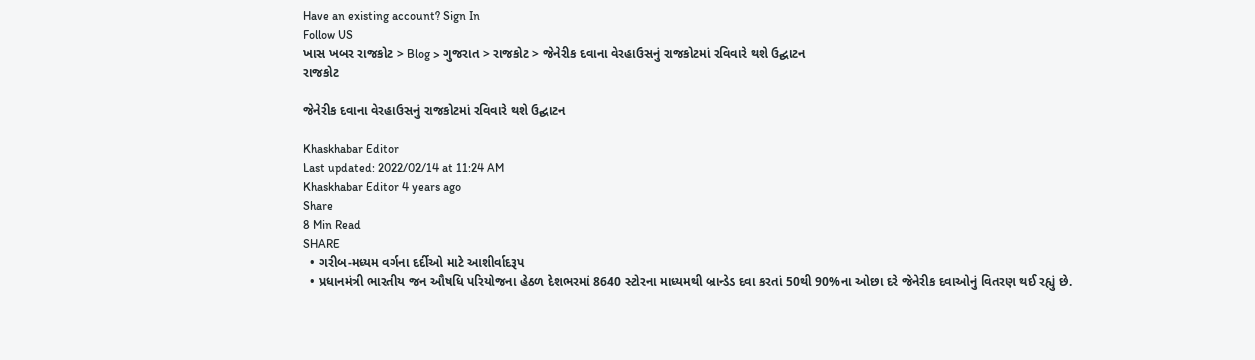Have an existing account? Sign In
Follow US
ખાસ ખબર રાજકોટ > Blog > ગુજરાત > રાજકોટ > જેનેરીક દવાના વેરહાઉસનું રાજકોટમાં રવિવારે થશે ઉદ્ઘાટન
રાજકોટ

જેનેરીક દવાના વેરહાઉસનું રાજકોટમાં રવિવારે થશે ઉદ્ઘાટન

Khaskhabar Editor
Last updated: 2022/02/14 at 11:24 AM
Khaskhabar Editor 4 years ago
Share
8 Min Read
SHARE
  • ગરીબ-મધ્યમ વર્ગના દર્દીઓ માટે આશીર્વાદરૂપ
  • પ્રધાનમંત્રી ભારતીય જન ઔષધિ પરિયોજના હેઠળ દેશભરમાં 8640 સ્ટોરના માધ્યમથી બ્રાન્ડેડ દવા કરતાં 50થી 90%ના ઓછા દરે જેનેરીક દવાઓનું વિતરણ થઈ રહ્યું છે.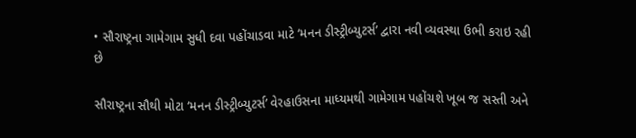• સૌરાષ્ટ્રના ગામેગામ સુધી દવા પહોંચાડવા માટે ‘મનન ડીસ્ટ્રીબ્યુટર્સ’ દ્વારા નવી વ્યવસ્થા ઉભી કરાઇ રહી છે

સૌરાષ્ટ્રના સૌથી મોટા ‘મનન ડીસ્ટ્રીબ્યુટર્સ’ વેરહાઉસના માધ્યમથી ગામેગામ પહોંચશે ખૂબ જ સસ્તી અને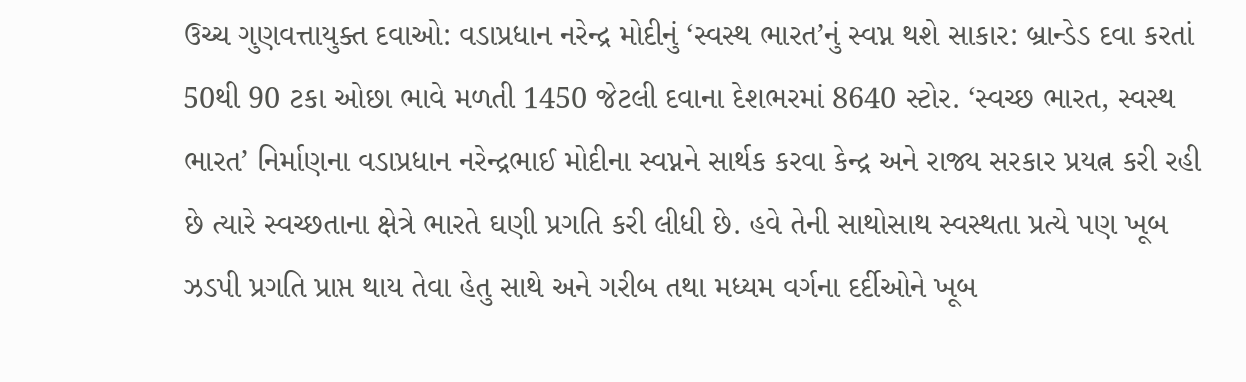ઉચ્ચ ગુણવત્તાયુક્ત દવાઓ: વડાપ્રધાન નરેન્દ્ર મોદીનું ‘સ્વસ્થ ભારત’નું સ્વપ્ન થશે સાકાર: બ્રાન્ડેડ દવા કરતાં 50થી 90 ટકા ઓછા ભાવે મળતી 1450 જેટલી દવાના દેશભરમાં 8640 સ્ટોર. ‘સ્વચ્છ ભારત, સ્વસ્થ ભારત’ નિર્માણના વડાપ્રધાન નરેન્દ્રભાઈ મોદીના સ્વપ્નને સાર્થક કરવા કેન્દ્ર અને રાજ્ય સરકાર પ્રયત્ન કરી રહી છે ત્યારે સ્વચ્છતાના ક્ષેત્રે ભારતે ઘણી પ્રગતિ કરી લીધી છે. હવે તેની સાથોસાથ સ્વસ્થતા પ્રત્યે પણ ખૂબ ઝડપી પ્રગતિ પ્રાપ્ત થાય તેવા હેતુ સાથે અને ગરીબ તથા મધ્યમ વર્ગના દર્દીઓને ખૂબ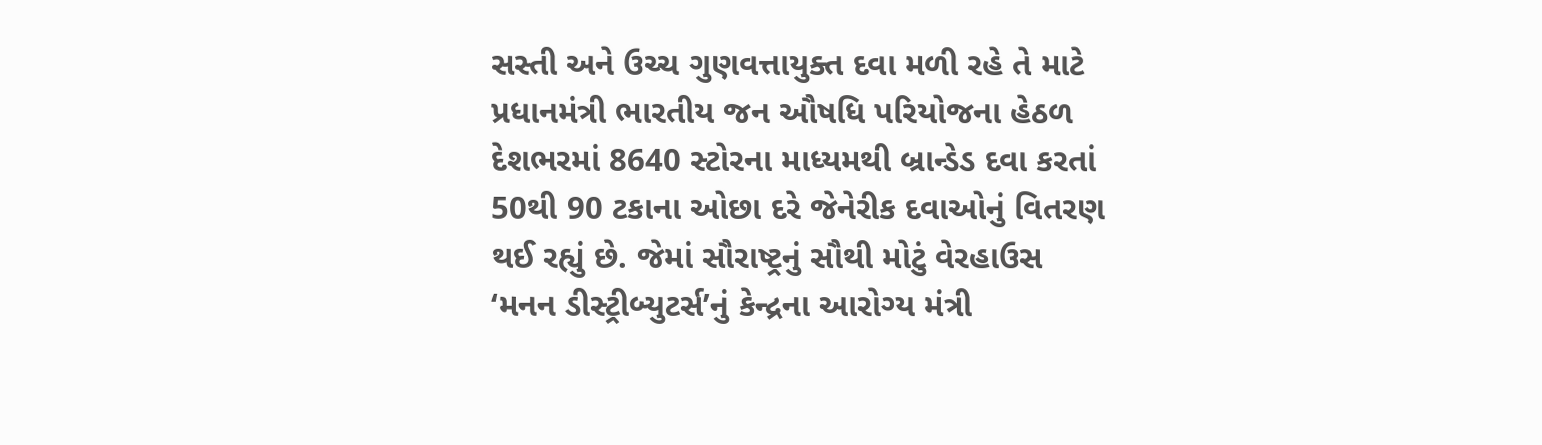સસ્તી અને ઉચ્ચ ગુણવત્તાયુક્ત દવા મળી રહે તે માટે પ્રધાનમંત્રી ભારતીય જન ઔષધિ પરિયોજના હેઠળ દેશભરમાં 8640 સ્ટોરના માધ્યમથી બ્રાન્ડેડ દવા કરતાં 50થી 90 ટકાના ઓછા દરે જેનેરીક દવાઓનું વિતરણ થઈ રહ્યું છે. જેમાં સૌરાષ્ટ્રનું સૌથી મોટું વેરહાઉસ ‘મનન ડીસ્ટ્રીબ્યુટર્સ’નું કેન્દ્રના આરોગ્ય મંત્રી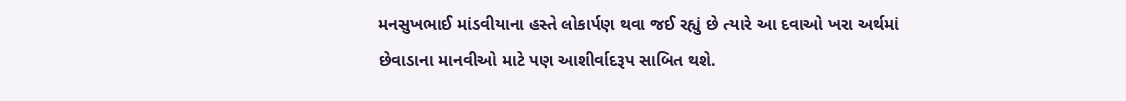મનસુખભાઈ માંડવીયાના હસ્તે લોકાર્પણ થવા જઈ રહ્યું છે ત્યારે આ દવાઓ ખરા અર્થમાં છેવાડાના માનવીઓ માટે પણ આશીર્વાદરૂપ સાબિત થશે.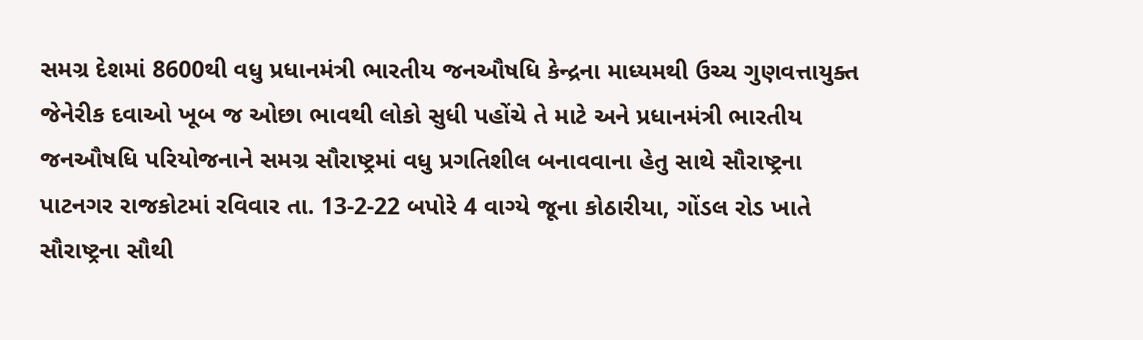સમગ્ર દેશમાં 8600થી વધુ પ્રધાનમંત્રી ભારતીય જનઔષધિ કેન્દ્રના માધ્યમથી ઉચ્ચ ગુણવત્તાયુક્ત જેનેરીક દવાઓ ખૂબ જ ઓછા ભાવથી લોકો સુધી પહોંચે તે માટે અને પ્રધાનમંત્રી ભારતીય જનઔષધિ પરિયોજનાને સમગ્ર સૌરાષ્ટ્રમાં વધુ પ્રગતિશીલ બનાવવાના હેતુ સાથે સૌરાષ્ટ્રના પાટનગર રાજકોટમાં રવિવાર તા. 13-2-22 બપોરે 4 વાગ્યે જૂના કોઠારીયા, ગોંડલ રોડ ખાતે સૌરાષ્ટ્રના સૌથી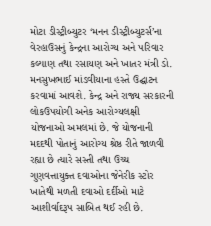મોટા ડીસ્ટ્રીબ્યુટર ‘મનન ડીસ્ટ્રીબ્યુટર્સ’ના વેરહાઉસનું કેન્દ્રના આરોગ્ય અને પરિવાર કલ્યાણ તથા રસાયણ અને ખાતર મંત્રી ડો. મનસુખભાઈ માંડવીયાના હસ્તે ઉદ્ઘાટન કરવામાં આવશે. કેન્દ્ર અને રાજ્ય સરકારની લોકઉપયોગી અનેક આરોગ્યલક્ષી યોજનાઓ અમલમાં છે. જે યોજનાની મદદથી પોતાનું આરોગ્ય શ્રેષ્ઠ રીતે જાળવી રહ્યા છે ત્યારે સસ્તી તથા ઉચ્ચ ગુણવત્તાયુક્ત દવાઓના જેનેરીક સ્ટોર ખાતેથી મળતી દવાઓ દર્દીઓ માટે આશીર્વાદરૂપ સાબિત થઈ રહી છે.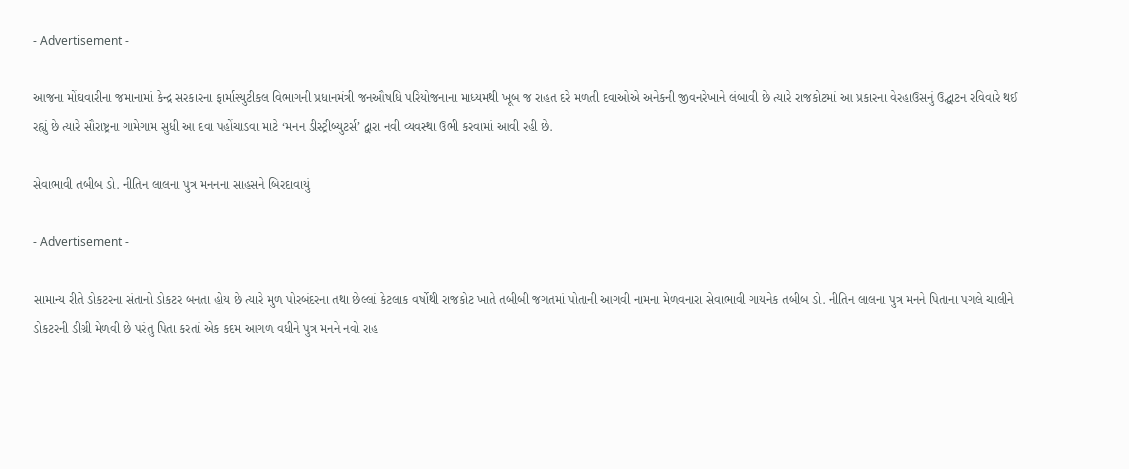- Advertisement -

આજના મોંઘવારીના જમાનામાં કેન્દ્ર સરકારના ફાર્માસ્યુટીકલ વિભાગની પ્રધાનમંત્રી જનઔષધિ પરિયોજનાના માધ્યમથી ખૂબ જ રાહત દરે મળતી દવાઓએ અનેકની જીવનરેખાને લંબાવી છે ત્યારે રાજકોટમાં આ પ્રકારના વેરહાઉસનું ઉદ્ઘાટન રવિવારે થઈ રહ્યું છે ત્યારે સૌરાષ્ટ્રના ગામેગામ સુધી આ દવા પહોંચાડવા માટે ‘મનન ડીસ્ટ્રીબ્યુટર્સ’ દ્વારા નવી વ્યવસ્થા ઉભી કરવામાં આવી રહી છે.

સેવાભાવી તબીબ ડો. નીતિન લાલના પુત્ર મનનના સાહસને બિરદાવાયું

- Advertisement -

સામાન્ય રીતે ડોકટરના સંતાનો ડોકટર બનતા હોય છે ત્યારે મુળ પોરબંદરના તથા છેલ્લાં કેટલાક વર્ષોથી રાજકોટ ખાતે તબીબી જગતમાં પોતાની આગવી નામના મેળવનારા સેવાભાવી ગાયનેક તબીબ ડો. નીતિન લાલના પુત્ર મનને પિતાના પગલે ચાલીને ડોકટરની ડીગ્રી મેળવી છે પરંતુ પિતા કરતાં એક કદમ આગળ વધીને પુત્ર મનને નવો રાહ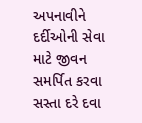અપનાવીને દર્દીઓની સેવા માટે જીવન સમર્પિત કરવા સસ્તા દરે દવા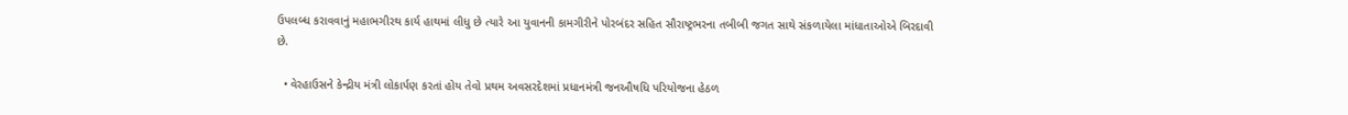ઉપલબ્ધ કરાવવાનું મહાભગીરથ કાર્ય હાથમાં લીધુ છે ત્યારે આ યુવાનની કામગીરીને પોરબંદર સહિત સૌરાષ્ટ્રભરના તબીબી જગત સાથે સંકળાયેલા માંધાતાઓએ બિરદાવી છે.

  • વેરહાઉસને કેન્દ્રીય મંત્રી લોકાર્પણ કરતાં હોય તેવો પ્રથમ અવસરદેશમાં પ્રધાનમંત્રી જનઔષધિ પરિયોજના હેઠળ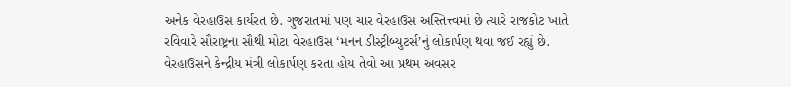અનેક વેરહાઉસ કાર્યરત છે. ગુજરાતમાં પણ ચાર વેરહાઉસ અસ્તિત્ત્વમાં છે ત્યારે રાજકોટ ખાતે રવિવારે સૌરાષ્ટ્રના સૌથી મોટા વેરહાઉસ ‘મનન ડીસ્ટ્રીબ્યુટર્સ’નું લોકાર્પણ થવા જઈ રહ્યું છે. વેરહાઉસને કેન્દ્રીય મંત્રી લોકાર્પણ કરતા હોય તેવો આ પ્રથમ અવસર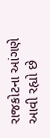રાજકોટના આંગણે આવી રહ્યો છે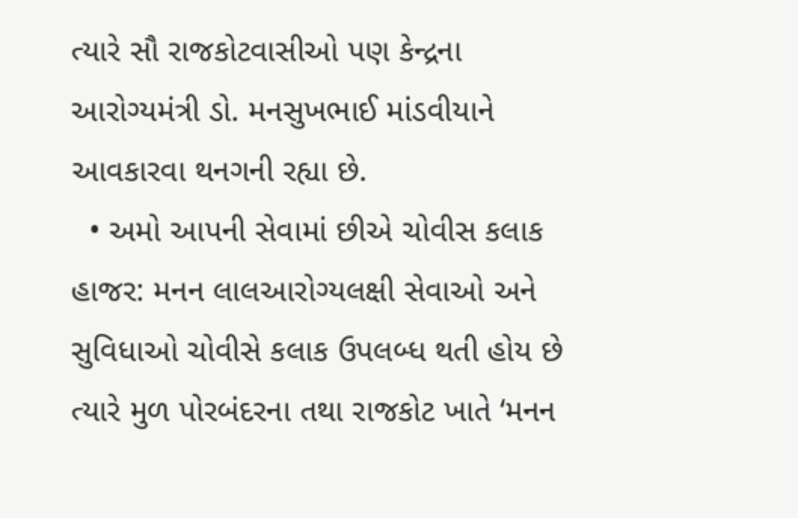ત્યારે સૌ રાજકોટવાસીઓ પણ કેન્દ્રના આરોગ્યમંત્રી ડો. મનસુખભાઈ માંડવીયાને આવકારવા થનગની રહ્યા છે.
  • અમો આપની સેવામાં છીએ ચોવીસ કલાક હાજર: મનન લાલઆરોગ્યલક્ષી સેવાઓ અને સુવિધાઓ ચોવીસે કલાક ઉપલબ્ધ થતી હોય છે ત્યારે મુળ પોરબંદરના તથા રાજકોટ ખાતે ‘મનન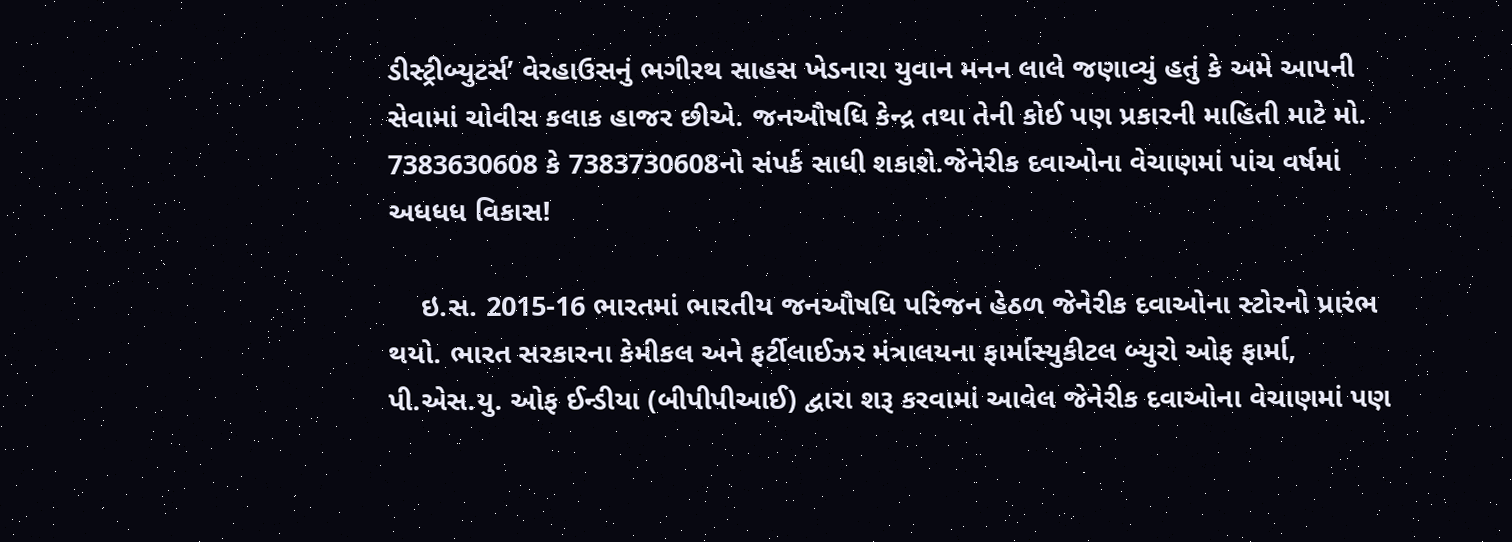ડીસ્ટ્રીબ્યુટર્સ’ વેરહાઉસનું ભગીરથ સાહસ ખેડનારા યુવાન મનન લાલે જણાવ્યું હતું કે અમે આપની સેવામાં ચોવીસ કલાક હાજર છીએ. જનઔષધિ કેન્દ્ર તથા તેની કોઈ પણ પ્રકારની માહિતી માટે મો. 7383630608 કે 7383730608નો સંપર્ક સાધી શકાશે.જેનેરીક દવાઓના વેચાણમાં પાંચ વર્ષમાં અધધધ વિકાસ!

    ઇ.સ. 2015-16 ભારતમાં ભારતીય જનઔષધિ પરિજન હેઠળ જેનેરીક દવાઓના સ્ટોરનો પ્રારંભ થયો. ભારત સરકારના કેમીકલ અને ફર્ટીલાઈઝર મંત્રાલયના ફાર્માસ્યુકીટલ બ્યુરો ઓફ ફાર્મા, પી.એસ.યુ. ઓફ ઈન્ડીયા (બીપીપીઆઈ) દ્વારા શરૂ કરવામાં આવેલ જેનેરીક દવાઓના વેચાણમાં પણ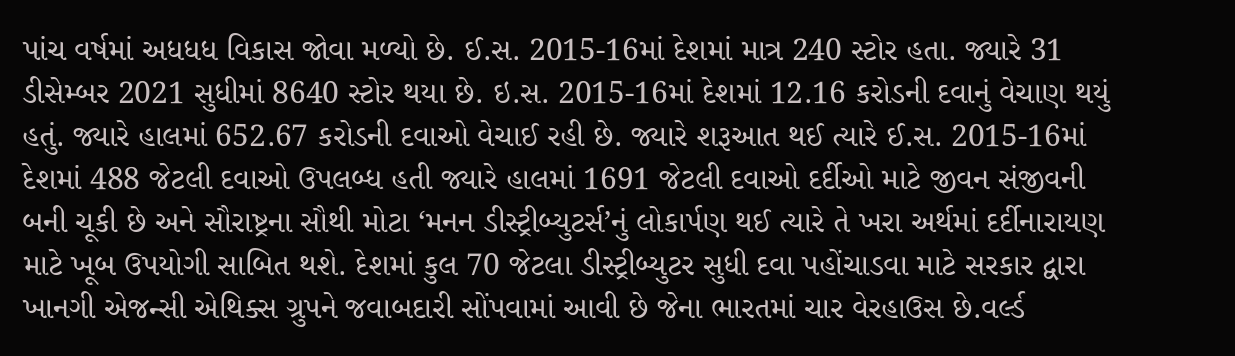પાંચ વર્ષમાં અધધધ વિકાસ જોવા મળ્યો છે. ઈ.સ. 2015-16માં દેશમાં માત્ર 240 સ્ટોર હતા. જ્યારે 31 ડીસેમ્બર 2021 સુધીમાં 8640 સ્ટોર થયા છે. ઇ.સ. 2015-16માં દેશમાં 12.16 કરોડની દવાનું વેચાણ થયું હતું. જ્યારે હાલમાં 652.67 કરોડની દવાઓ વેચાઈ રહી છે. જ્યારે શરૂઆત થઈ ત્યારે ઈ.સ. 2015-16માં દેશમાં 488 જેટલી દવાઓ ઉપલબ્ધ હતી જ્યારે હાલમાં 1691 જેટલી દવાઓ દર્દીઓ માટે જીવન સંજીવની બની ચૂકી છે અને સૌરાષ્ટ્રના સૌથી મોટા ‘મનન ડીસ્ટ્રીબ્યુટર્સ’નું લોકાર્પણ થઈ ત્યારે તે ખરા અર્થમાં દર્દીનારાયણ માટે ખૂબ ઉપયોગી સાબિત થશે. દેશમાં કુલ 70 જેટલા ડીસ્ટ્રીબ્યુટર સુધી દવા પહોંચાડવા માટે સરકાર દ્વારા ખાનગી એજન્સી એથિક્સ ગ્રુપને જવાબદારી સોંપવામાં આવી છે જેના ભારતમાં ચાર વેરહાઉસ છે.વર્લ્ડ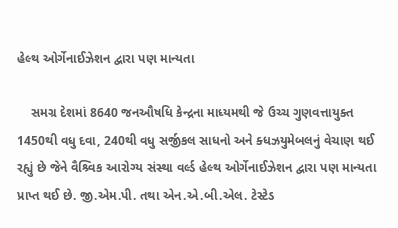હેલ્થ ઓર્ગેનાઈઝેશન દ્વારા પણ માન્યતા

    સમગ્ર દેશમાં 8640 જનઔષધિ કેન્દ્રના માધ્યમથી જે ઉચ્ચ ગુણવત્તાયુક્ત 1450થી વધુ દવા, 240થી વધુ સર્જીકલ સાધનો અને ક્ધઝયુમેબલનું વેચાણ થઈ રહ્યું છે જેને વૈશ્ર્વિક આરોગ્ય સંસ્થા વર્લ્ડ હેલ્થ ઓર્ગેનાઈઝેશન દ્વારા પણ માન્યતા પ્રાપ્ત થઈ છે. જી.એમ.પી. તથા એન.એ.બી.એલ. ટેસ્ટેડ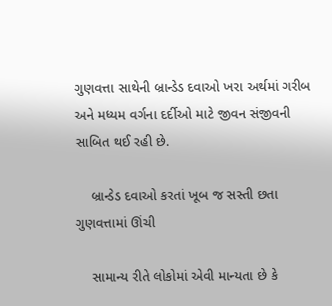ગુણવત્તા સાથેની બ્રાન્ડેડ દવાઓ ખરા અર્થમાં ગરીબ અને મધ્યમ વર્ગના દર્દીઓ માટે જીવન સંજીવની સાબિત થઈ રહી છે.

    બ્રાન્ડેડ દવાઓ કરતાં ખૂબ જ સસ્તી છતા ગુણવત્તામાં ઊંચી

    સામાન્ય રીતે લોકોમાં એવી માન્યતા છે કે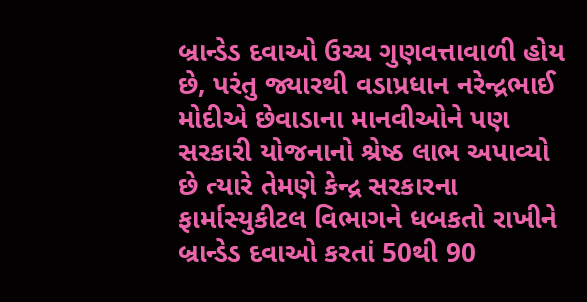બ્રાન્ડેડ દવાઓ ઉચ્ચ ગુણવત્તાવાળી હોય છે, પરંતુ જ્યારથી વડાપ્રધાન નરેન્દ્રભાઈ મોદીએ છેવાડાના માનવીઓને પણ સરકારી યોજનાનો શ્રેષ્ઠ લાભ અપાવ્યો છે ત્યારે તેમણે કેન્દ્ર સરકારના ફાર્માસ્યુકીટલ વિભાગને ધબકતો રાખીને બ્રાન્ડેડ દવાઓ કરતાં 50થી 90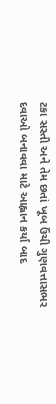ટકા સસ્તી અને તેમ છતાં ખૂબ ઉંચી ગુણવત્તાસભર દવાઓ બનાવવા માટે આહ્વાન કર્યા બાદ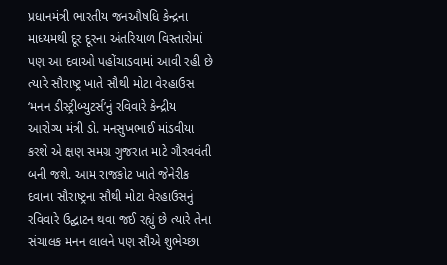પ્રધાનમંત્રી ભારતીય જનઔષધિ કેન્દ્રના માધ્યમથી દૂર દૂરના અંતરિયાળ વિસ્તારોમાં પણ આ દવાઓ પહોંચાડવામાં આવી રહી છે ત્યારે સૌરાષ્ટ્ર ખાતે સૌથી મોટા વેરહાઉસ ‘મનન ડીસ્ટ્રીબ્યુટર્સ’નું રવિવારે કેન્દ્રીય આરોગ્ય મંત્રી ડો. મનસુખભાઈ માંડવીયા કરશે એ ક્ષણ સમગ્ર ગુજરાત માટે ગૌરવવંતી બની જશે. આમ રાજકોટ ખાતે જેનેરીક દવાના સૌરાષ્ટ્રના સૌથી મોટા વેરહાઉસનું રવિવારે ઉદ્ઘાટન થવા જઈ રહ્યું છે ત્યારે તેના સંચાલક મનન લાલને પણ સૌએ શુભેચ્છા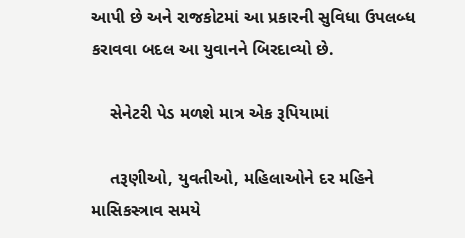આપી છે અને રાજકોટમાં આ પ્રકારની સુવિધા ઉપલબ્ધ કરાવવા બદલ આ યુવાનને બિરદાવ્યો છે.

    સેનેટરી પેડ મળશે માત્ર એક રૂપિયામાં

    તરૂણીઓ, યુવતીઓ, મહિલાઓને દર મહિને માસિકસ્ત્રાવ સમયે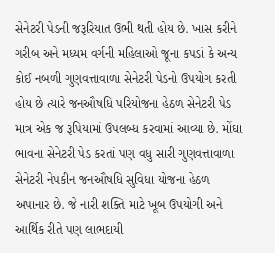સેનેટરી પેડની જરૂરિયાત ઉભી થતી હોય છે. ખાસ કરીને ગરીબ અને મધ્યમ વર્ગની મહિલાઓ જૂના કપડાં કે અન્ય કોઈ નબળી ગુણવત્તાવાળા સેનેટરી પેડનો ઉપયોગ કરતી હોય છે ત્યારે જનઔષધિ પરિયોજના હેઠળ સેનેટરી પેડ માત્ર એક જ રૂપિયામાં ઉપલબ્ધ કરવામાં આવ્યા છે. મોંઘા ભાવના સેનેટરી પેડ કરતાં પણ વધુ સારી ગુણવત્તાવાળા સેનેટરી નેપકીન જનઔષધિ સુવિધા યોજના હેઠળ અપાનાર છે. જે નારી શક્તિ માટે ખૂબ ઉપયોગી અને આર્થિક રીતે પણ લાભદાયી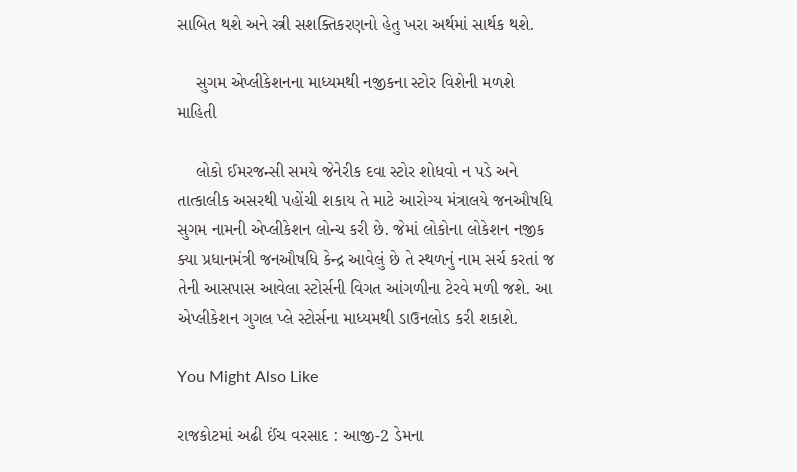સાબિત થશે અને સ્ત્રી સશક્તિકરણનો હેતુ ખરા અર્થમાં સાર્થક થશે.

    સુગમ એપ્લીકેશનના માધ્યમથી નજીકના સ્ટોર વિશેની મળશે માહિતી

    લોકો ઈમરજન્સી સમયે જેનેરીક દવા સ્ટોર શોધવો ન પડે અને તાત્કાલીક અસરથી પહોંચી શકાય તે માટે આરોગ્ય મંત્રાલયે જનઔષધિ સુગમ નામની એપ્લીકેશન લોન્ચ કરી છે. જેમાં લોકોના લોકેશન નજીક ક્યા પ્રધાનમંત્રી જનઔષધિ કેન્દ્ર આવેલું છે તે સ્થળનું નામ સર્ચ કરતાં જ તેની આસપાસ આવેલા સ્ટોર્સની વિગત આંગળીના ટેરવે મળી જશે. આ એપ્લીકેશન ગુગલ પ્લે સ્ટોર્સના માધ્યમથી ડાઉનલોડ કરી શકાશે.

You Might Also Like

રાજકોટમાં અઢી ઈંચ વરસાદ : આજી-2 ડેમના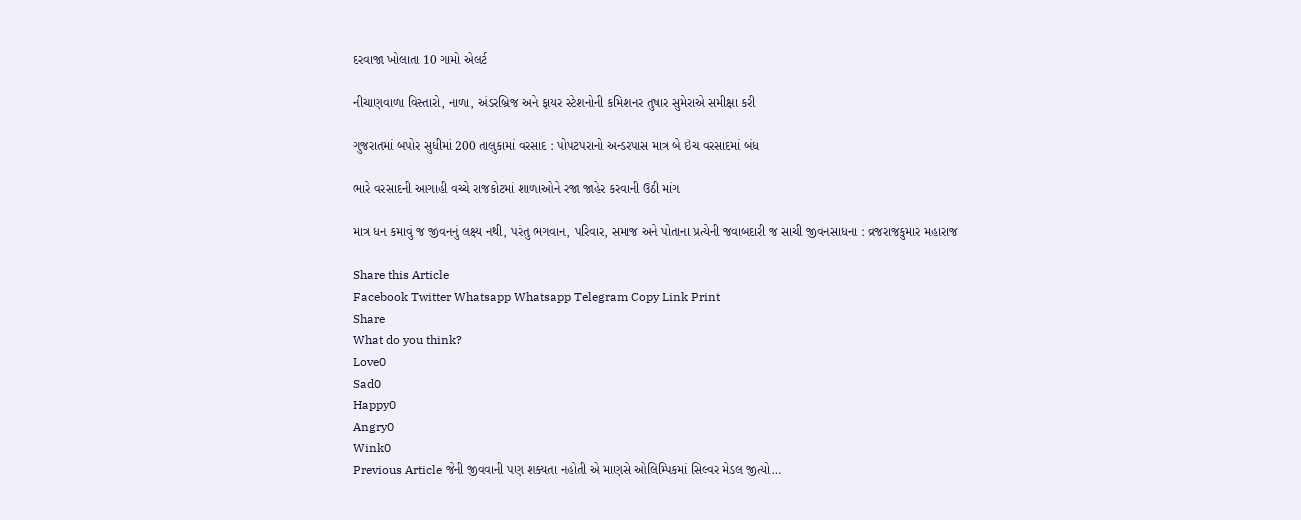દરવાજા ખોલાતા 10 ગામો એલર્ટ

નીચાણવાળા વિસ્તારો, નાળા, અંડરબ્રિજ અને ફાયર સ્ટેશનોની કમિશનર તુષાર સુમેરાએ સમીક્ષા કરી

ગુજરાતમાં બપોર સુધીમાં 200 તાલુકામાં વરસાદ : પોપટપરાનો અન્ડરપાસ માત્ર બે ઇંચ વરસાદમાં બંધ

ભારે વરસાદની આગાહી વચ્ચે રાજકોટમાં શાળાઓને રજા જાહેર કરવાની ઉઠી માંગ

માત્ર ધન કમાવું જ જીવનનું લક્ષ્ય નથી, પરંતુ ભગવાન, પરિવાર, સમાજ અને પોતાના પ્રત્યેની જવાબદારી જ સાચી જીવનસાધના : વ્રજરાજકુમાર મહારાજ

Share this Article
Facebook Twitter Whatsapp Whatsapp Telegram Copy Link Print
Share
What do you think?
Love0
Sad0
Happy0
Angry0
Wink0
Previous Article જેની જીવવાની પણ શક્યતા નહોતી એ માણસે ઓલિમ્પિકમાં સિલ્વર મેડલ જીત્યો…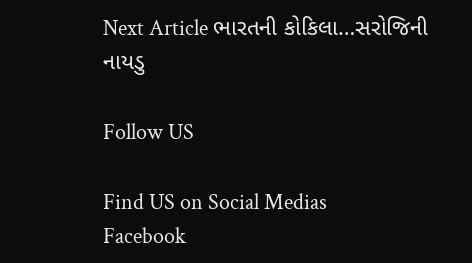Next Article ભારતની કોકિલા…સરોજિની નાયડુ

Follow US

Find US on Social Medias
Facebook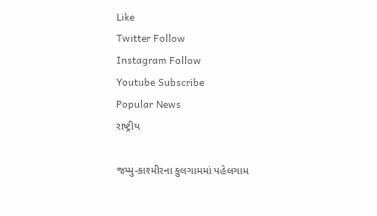Like
Twitter Follow
Instagram Follow
Youtube Subscribe
Popular News
રાષ્ટ્રીય

જમ્મુ-કાશ્મીરના કુલગામમાં પહેલગામ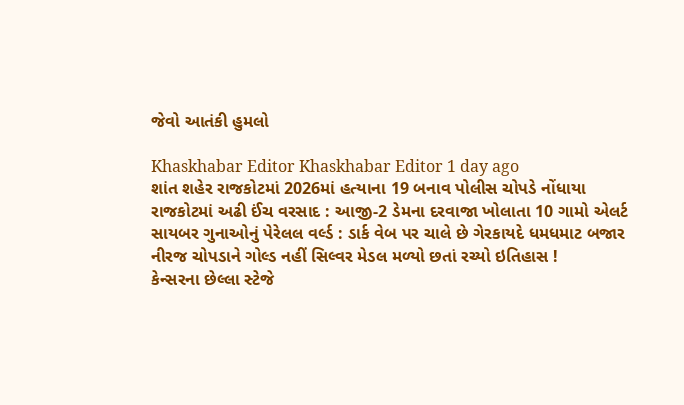જેવો આતંકી હુમલો

Khaskhabar Editor Khaskhabar Editor 1 day ago
શાંત શહેર રાજકોટમાં 2026માં હત્યાના 19 બનાવ પોલીસ ચોપડે નોંધાયા
રાજકોટમાં અઢી ઈંચ વરસાદ : આજી-2 ડેમના દરવાજા ખોલાતા 10 ગામો એલર્ટ
સાયબર ગુનાઓનું પેરેલલ વર્લ્ડ : ડાર્ક વેબ પર ચાલે છે ગેરકાયદે ધમધમાટ બજાર
નીરજ ચોપડાને ગોલ્ડ નહીં સિલ્વર મેડલ મળ્યો છતાં રચ્યો ઇતિહાસ !
કેન્સરના છેલ્લા સ્ટેજે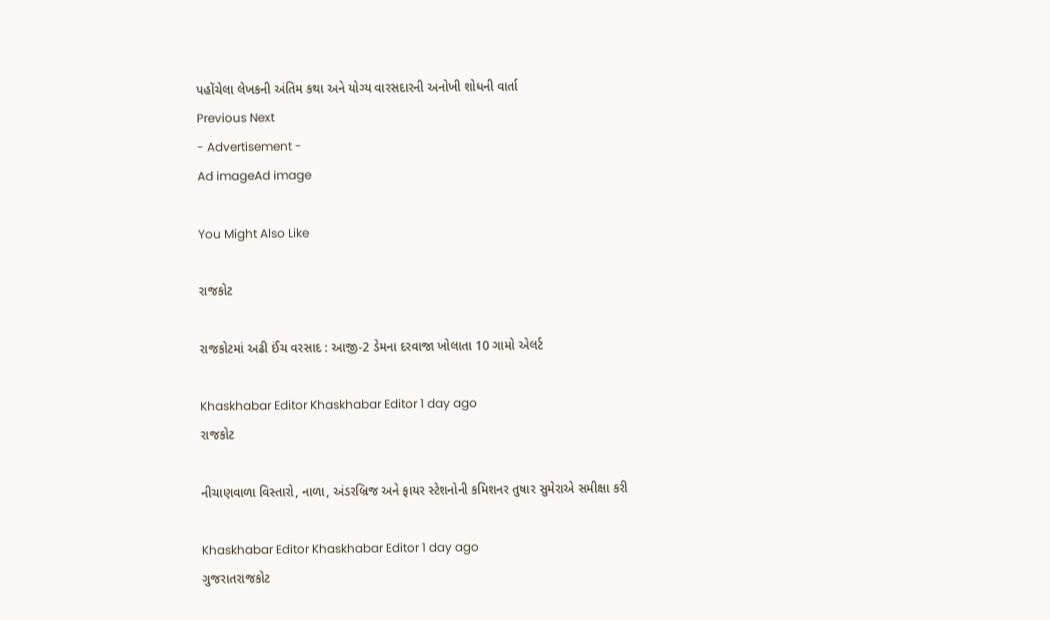પહોંચેલા લેખકની અંતિમ કથા અને યોગ્ય વારસદારની અનોખી શોધની વાર્તા
Previous Next
- Advertisement -
Ad imageAd image

You Might Also Like

રાજકોટ

રાજકોટમાં અઢી ઈંચ વરસાદ : આજી-2 ડેમના દરવાજા ખોલાતા 10 ગામો એલર્ટ

Khaskhabar Editor Khaskhabar Editor 1 day ago
રાજકોટ

નીચાણવાળા વિસ્તારો, નાળા, અંડરબ્રિજ અને ફાયર સ્ટેશનોની કમિશનર તુષાર સુમેરાએ સમીક્ષા કરી

Khaskhabar Editor Khaskhabar Editor 1 day ago
ગુજરાતરાજકોટ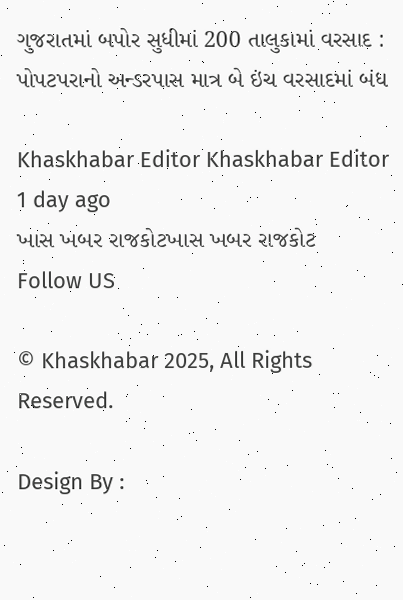ગુજરાતમાં બપોર સુધીમાં 200 તાલુકામાં વરસાદ : પોપટપરાનો અન્ડરપાસ માત્ર બે ઇંચ વરસાદમાં બંધ

Khaskhabar Editor Khaskhabar Editor 1 day ago
ખાસ ખબર રાજકોટખાસ ખબર રાજકોટ
Follow US

© Khaskhabar 2025, All Rights Reserved.

Design By :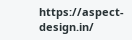https://aspect-design.in/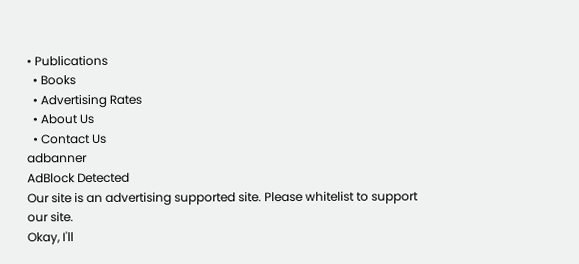• Publications
  • Books
  • Advertising Rates
  • About Us
  • Contact Us
adbanner
AdBlock Detected
Our site is an advertising supported site. Please whitelist to support our site.
Okay, I'll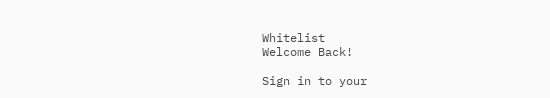Whitelist
Welcome Back!

Sign in to your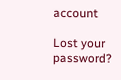account

Lost your password?